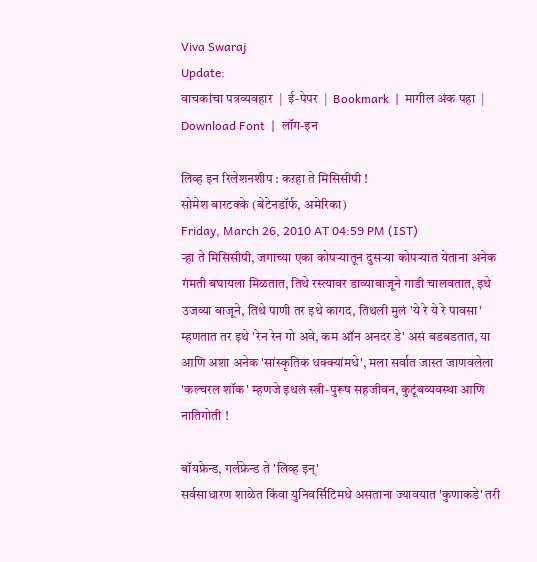Viva Swaraj
Update:
वाचकांचा पत्रव्यवहार  |  ई-पेपर  |  Bookmark  |  मागील अंक पहा  |  Download Font  |  लॉग-इन

लिव्ह इन रिलेशनशीप : कऱहा ते मिसिसीपी !
सोमेश बारटक्के (बेटेनडॉर्फ, अमेरिका)
Friday, March 26, 2010 AT 04:59 PM (IST)
ऱ्हा ते मिसिसीपी, जगाच्या एका कोपऱ्यातून दुसऱ्या कोपऱ्यात येताना अनेक गंमती बघायला मिळतात, तिथे रस्त्यावर डाव्याबाजूने गाडी चालवतात, इथे उजव्या बाजूने, तिथे पाणी तर इथे कागद, तिथली मुलं 'ये रे ये रे पावसा' म्हणतात तर इथे 'रेन रेन गो अवे, कम ऑन अनदर डे' असं बडबडतात, या आणि अशा अनेक 'सांस्कृतिक धक्क्यांमधे', मला सर्वात जास्त जाणवलेला 'कल्चरल शॉक' म्हणजे इथलं स्त्री-पुरूष सहजीवन, कुटूंबव्यवस्था आणि नातिगोती‌ !

बॉयफ्रेन्ड, गर्लफ्रेन्ड ते 'लिव्ह इन्'
सर्वसाधारण शाळेत किंवा युनिवर्सिटिमधे असताना ज्यावयात 'कुणाकडे' तरी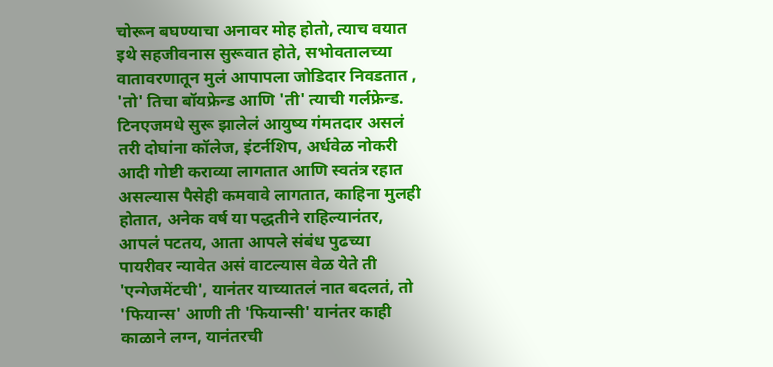चोरून बघण्याचा अनावर मोह होतो, त्याच वयात इथे सहजीवनास सुरूवात होते, सभोवतालच्या वातावरणातून मुलं आपापला जोडिदार निवडतात , 'तो' तिचा बॉयफ्रेन्ड आणि 'ती' त्याची गर्लफ्रेन्ड. टिनएजमधे सुरू झालेलं आयुष्य गंमतदार असलं तरी दोघांना कॉलेज, इंटर्नशिप, अर्धवेळ नोकरी‌ आदी गोष्टी‌ कराव्या लागतात आणि स्वतंत्र रहात असल्यास पैसेही‌ कमवावे लागतात, काहिना मुलही होतात, अनेक वर्ष या पद्धतीने राहिल्यानंतर, आपलं पटतय, आता आपले संबंध पुढच्या पायरीवर न्यावेत असं वाटल्यास वेळ येते ती‌ 'एन्गेजमेंटची', यानंतर याच्यातलं नात बदलतं, तो 'फियान्स' आणी ती 'फियान्सी' यानंतर काही काळाने लग्न, यानंतरची‌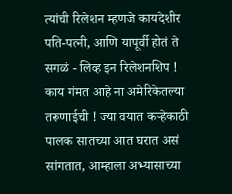त्यांची रिलेशन म्हणजे कायदेशीर पति-पत्नी‌, आणि यापूर्वी होतं ते सगळं - लिव्ह इन रिलेशनशिप ! काय गंमत आहे ना अमेरिकेतल्या तरूणाईची ! ज्या वयात कऱ्हेकाठी पालक सातच्या आत घरात असं सांगतात, आम्हाला अभ्यासाच्या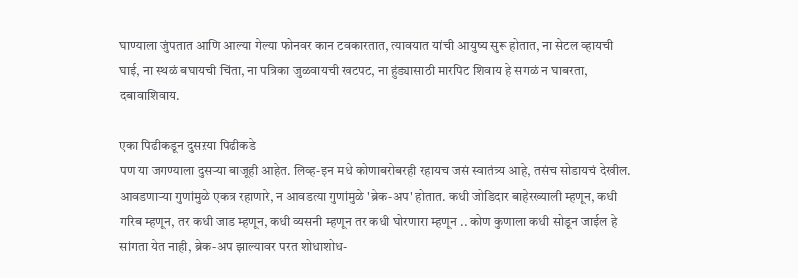घाण्याला जुंपतात आणि आल्या गेल्या फोनवर कान टवकारतात, त्यावयात यांची आयुष्य सुरू‌ होतात, ना सेटल व्हायची घाई, ना स्थळं बघायची चिंता, ना पत्रिका जुळवायची खटपट, ना हुंड्यासाठी मारपिट शिवाय हे सगळं न घाबरता, दबावाशिवाय.

एका पिढीकडून दुसऱया पिढीकडे
पण या जगण्याला दुसऱ्या बाजूही आहेत. लिव्ह-इन मधे कोणाबरोबरही रहायच जसं स्वातंत्र्य आहे, तसंच सोडायचं देखील. आवडणाऱ्या गुणांमुळे एकत्र रहाणारे, न आवडत्या गुणांमुळे 'ब्रेक-अप' होतात. कधी‌ जोडिदार बाहेरख्याली म्हणून, कधी गरिब म्हणून, तर कधी जाड म्हणून, कधी व्यसनी म्हणून तर कधी घोरणारा म्हणून .. कोण कुणाला कधी सोडून जाईल हे सांगता येत नाही, ब्रेक-अप झाल्यावर परत शोधाशोध-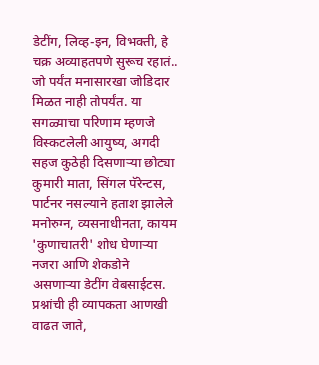डेटींग, लिव्ह-इन, विभक्ती, हे चक्र अव्याहतपणे सुरूच रहातं.. जो पर्यंत मनासारखा जोडिदार मिळत नाही तोपर्यंत. या सगळ्याचा परिणाम म्हणजे विस्कटलेली आयुष्य, अगदी‌ सहज कुठेही दिसणाऱ्या छोट्या कुमारी माता, सिंगल पॅरेन्टस, पार्टनर नसल्याने हताश झालेले मनोरुग्न, व्यसनाधीनता, कायम 'कुणाचातरी' शोध घेणाऱ्या नजरा आणि शेकडोने असणाऱ्या डेटींग वेबसाईटस. प्रश्नांची ही‌ व्यापकता आणखी वाढत जाते,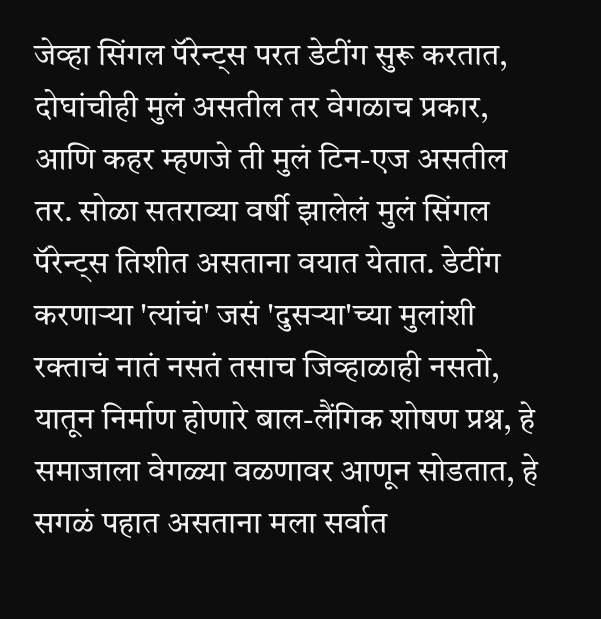जेव्हा सिंगल पॅरेन्ट्स परत डेटींग सुरू करतात, दोघांचीही मुलं असतील तर वेगळाच प्रकार, आणि कहर म्हणजे ती मुलं टिन-एज असतील तर. सोळा सतराव्या वर्षी झालेलं मुलं सिंगल पॅरेन्ट्स तिशीत असताना वयात येतात. डेटींग करणाऱ्या 'त्यांचं' जसं 'दुसऱ्या'च्या मुलांशी रक्ताचं नातं नसतं तसाच जिव्हाळाही नसतो, यातून निर्माण होणारे बाल-लैंगिक शोषण प्रश्न, हे समाजाला वेगळ्या वळणावर आणून सोडतात, हे सगळं पहात असताना मला सर्वात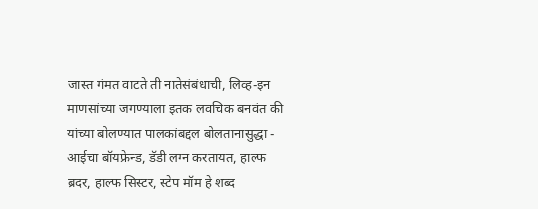जास्त गंमत वाटते ती नातेसंबंधाची, लिव्ह-इन माणसांच्या जगण्याला इतक लवचिक बनवंत की यांच्या बोलण्यात पालकांबद्दल बोलतानासुद्धा - आईचा बॉयफ्रेन्ड, डॅडी‌ लग्न करतायत, हाल्फ ब्रदर, हाल्फ सिस्टर, स्टेप मॉम हे शब्द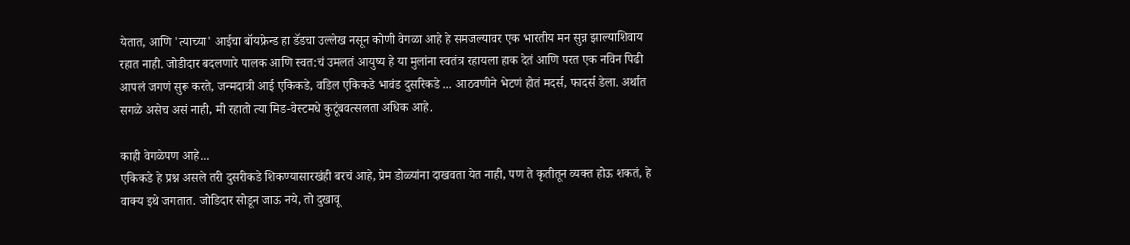येतात, आणि 'त्याच्या' आईचा बॉयफ्रेन्ड हा डॅडचा उल्लेख नसून कोणी वेगळा आहे हे समजल्यावर एक भारतीय मन सुन्न झाल्याशिवाय रहात नाही. जोडीदार बदलणारे पालक आणि स्वत:चं उमलतं आयुष्य हे या मुलांना स्वतंत्र रहायला हाक देतं आणि परत एक नविन पिढी आपलं जगणं सुरू करते, जन्मदात्री आई एकिकडे, वडिल एकिकडे भावंड दुसरिकडे ... आठवणीने भेटणं होतं मदर्स, फादर्स डेला. अर्थात सगळे असेच असं नाही, मी रहातो त्या मिड-वेस्टमधे कुटूंबवत्सलता अधिक आहे.

काही वेगळेपण आहे...
एकिकडे हे प्रश्न असले तरी दुसरीकडे शिकण्यासारखंही बरचं आहे, प्रेम डोळ्यांना दाखवता येत नाही‌, पण ते कृतीतून व्यक्त होऊ शकतं, हे वाक्य इथे जगतात. जोडिदार सोडून जाऊ नये, तो दुखावू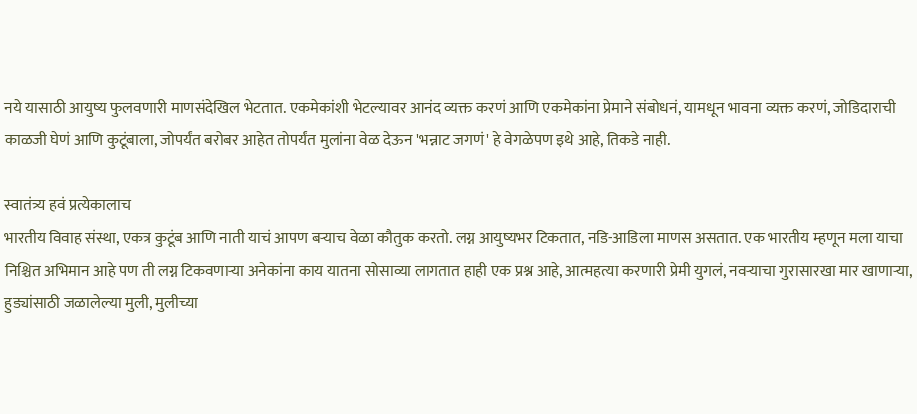नये यासाठी आयुष्य फुलवणारी माणसंदेखिल भेटतात. एकमेकांशी भेटल्यावर आनंद व्यक्त करणं आणि एकमेकांना प्रेमाने संबोधनं, यामधून भावना व्यक्त करणं, जोडिदाराची काळजी घेणं आणि कुटूंबाला, जोपर्यंत बरोबर आहेत तोपर्यंत मुलांना वेळ देऊन 'भन्नाट जगणं' हे वेगळेपण इथे आहे, तिकडे नाही.

स्वातंत्र्य हवं प्रत्येकालाच
भारतीय विवाह संस्था, एकत्र कुटूंब आणि नाती याचं आपण बऱ्याच वेळा कौतुक करतो. लग्न आयुष्यभर टिकतात, नडि-आडिला माणस असतात. एक भारतीय म्हणून मला याचा निश्चित अभिमान आहे पण ती‌ लग्न टिकवणाऱ्या अनेकांना काय यातना सोसाव्या लागतात हाही एक प्रश्न आहे, आत्महत्या करणारी प्रेमी युगलं, नवऱ्याचा गुरासारखा मार खाणाऱ्या, हुड्यांसाठी जळालेल्या मुली, मुलीच्या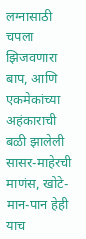लग्नासाठी चपला झिजवणारा बाप, आणि एकमेकांच्या अहंकाराची बळी झालेली सासर-माहेरची माणंस, खोटे-मान-पान हेही याच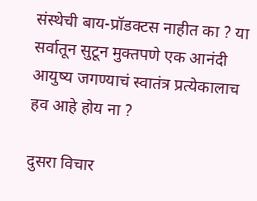संस्थेची बाय-प्रॉडक्टस नाहीत का ? या सर्वातून सुटून मुक्तपणे एक आनंदी आयुष्य जगण्याचं स्वातंत्र प्रत्येकालाच हव आहे होय ना ?

दुसरा विचार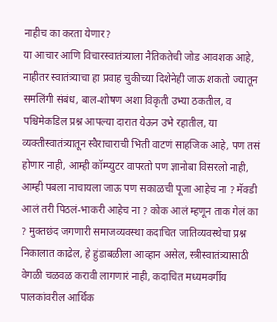नाहीच का करता येणार?
या आचार आणि विचारस्वातंत्र्याला नैतिकतेची जोड आवशक आहे, नाहीतर स्वातंत्र्याचा हा प्रवाह चुकीच्या दिशेनेही जाऊ शकतो ज्यातून समलिंगी संबंध, बाल-शोषण अशा विकृती उभ्या ठकतील, व पश्चिमेकडिल प्रश्न आपल्या दारात येऊन उभे रहातील, या व्यक्तीस्वातंत्र्यातून स्वैराचाराची भिती वाटणं साहजिक आहे, पण तसं होणार नाही, आम्ही कॉम्प्युटर वापरतो पण ज्ञानोबा विसरलो नाही, आम्ही पबला नाचायला जाऊ पण सकाळची पूजा आहेच ना ? मॅक्डी आलं तरी पिठलं-भाकरी आहेच ना ? कोक आलं म्हणून ताक गेलं का ? मुक्तछंद जगणारी समाजव्यवस्था कदाचित जातिव्यवस्थेचा प्रश्न निकालात काढेल, हे हुंडाबळीला आव्हान असेल, स्त्रीस्वातंत्र्यासाठी वेगळी चळवळ करावी लागणारं नाही, कदाचित मध्यमवर्गीय पालकांवरील आर्थिक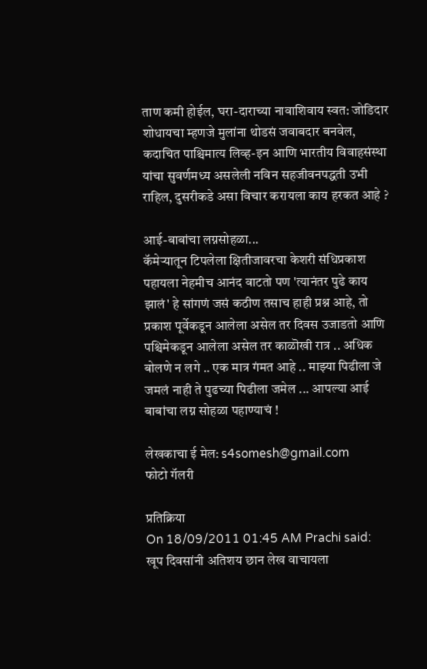ताण कमी होईल, घरा-दाराच्या नावाशिवाय स्वत: जोडिदार शोधायचा म्हणजे मुलांना थोडसं जवाबदार बनवेल, कदाचित पाश्चिमात्य लिव्ह-इन आणि भारतीय विवाहसंस्था यांचा सुवर्णमध्य असलेली नविन सहजीवनपद्धती उभी राहिल, दुसरीकडे असा विचार करायला काय हरकत आहे ?

आई-बाबांचा लग्नसोहळा...
कॅमेऱ्यातून टिपलेला क्षितीजावरचा केशरी‌ संधिप्रकाश पहायला नेहमीच आनंद वाटतो पण 'त्यानंतर पुढे काय झालं' हे सांगणं जसं कठीण तसाच हाही प्रश्न आहे, तो प्रकाश पूर्वेकडून आलेला असेल तर दिवस उजाडतो आणि पश्चिमेकडून आलेला असेल तर काळॊखी रात्र .. अधिक बोलणे न लगे .. एक मात्र गंमत आहे .. माझ्या पिढीला जे जमलं नाही ते पुढच्या पिढीला जमेल ... आपल्या आई बाबांचा लग्न सोहळा पहाण्याचं !

लेखकाचा ई मेल: s4somesh@gmail.com
फोटो गॅलरी

प्रतिक्रिया
On 18/09/2011 01:45 AM Prachi said:
खूप दिवसांनी अतिशय छान लेख वाचायला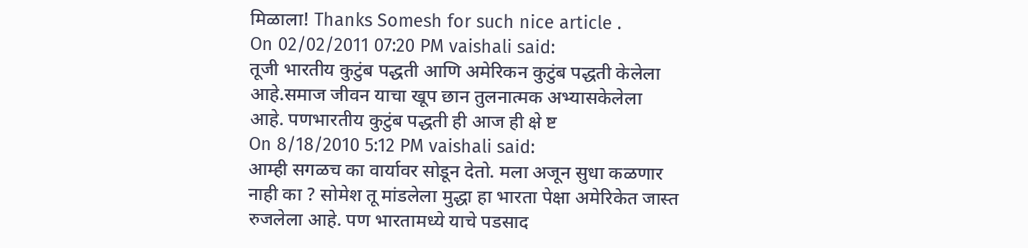मिळाला! Thanks Somesh for such nice article .
On 02/02/2011 07:20 PM vaishali said:
तूजी भारतीय कुटुंब पद्धती आणि अमेरिकन कुटुंब पद्धती केलेला आहे.समाज जीवन याचा खूप छान तुलनात्मक अभ्यासकेलेला आहे. पणभारतीय कुटुंब पद्धती ही आज ही क्षे ष्ट
On 8/18/2010 5:12 PM vaishali said:
आम्ही सगळच का वार्यावर सोडून देतो. मला अजून सुधा कळणार नाही का ? सोमेश तू मांडलेला मुद्धा हा भारता पेक्षा अमेरिकेत जास्त रुजलेला आहे. पण भारतामध्ये याचे पडसाद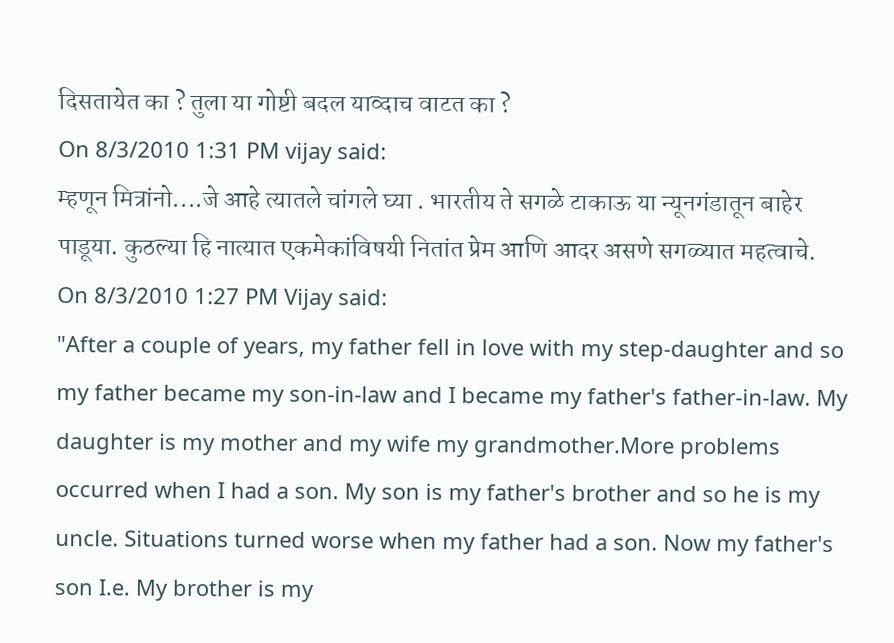दिसतायेत का ? तुला या गोष्टी बदल याव्दाच वाटत का ?
On 8/3/2010 1:31 PM vijay said:
म्हणून मित्रांनो....जे आहे त्यातले चांगले घ्या . भारतीय ते सगळे टाकाऊ या न्यूनगंडातून बाहेर पाडूया. कुठल्या हि नात्यात एकमेकांविषयी नितांत प्रेम आणि आदर असणे सगळ्यात महत्वाचे.
On 8/3/2010 1:27 PM Vijay said:
"After a couple of years, my father fell in love with my step-daughter and so my father became my son-in-law and I became my father's father-in-law. My daughter is my mother and my wife my grandmother.More problems occurred when I had a son. My son is my father's brother and so he is my uncle. Situations turned worse when my father had a son. Now my father's son I.e. My brother is my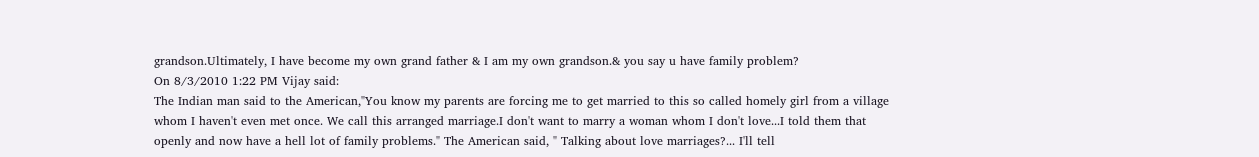grandson.Ultimately, I have become my own grand father & I am my own grandson.& you say u have family problem?
On 8/3/2010 1:22 PM Vijay said:
The Indian man said to the American,"You know my parents are forcing me to get married to this so called homely girl from a village whom I haven't even met once. We call this arranged marriage.I don't want to marry a woman whom I don't love...I told them that openly and now have a hell lot of family problems." The American said, " Talking about love marriages?... I'll tell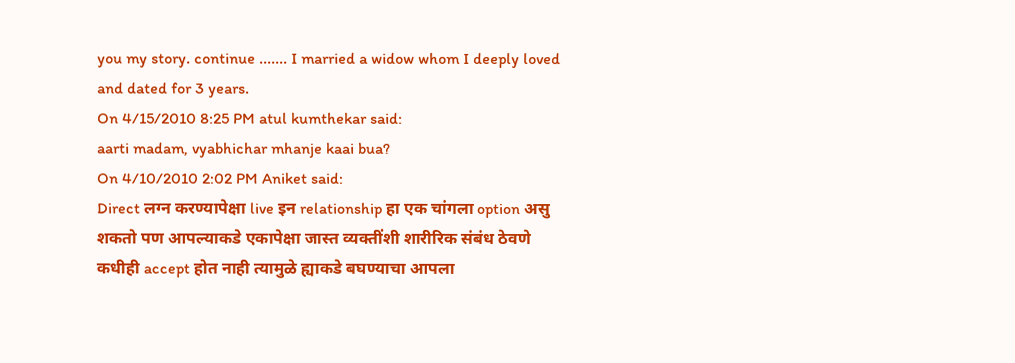you my story. continue ....... I married a widow whom I deeply loved and dated for 3 years.
On 4/15/2010 8:25 PM atul kumthekar said:
aarti madam, vyabhichar mhanje kaai bua?
On 4/10/2010 2:02 PM Aniket said:
Direct लग्न करण्यापेक्षा live इन relationship हा एक चांगला option असु शकतो पण आपल्याकडे एकापेक्षा जास्त व्यक्तींशी शारीरिक संबंध ठेवणे कधीही accept होत नाही त्यामुळे ह्याकडे बघण्याचा आपला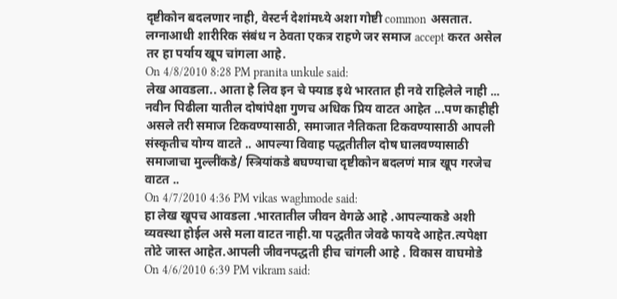दृष्टीकोन बदलणार नाही, वेस्टर्न देशांमध्ये अशा गोष्टी common असतात. लग्नाआधी शारीरिक संबंध न ठेवता एकत्र राहणे जर समाज accept करत असेल तर हा पर्याय खूप चांगला आहे.
On 4/8/2010 8:28 PM pranita unkule said:
लेख आवडला.. आता हे लिव इन चे फ्याड इथे भारतात ही नवे राहिलेले नाही ... नवीन पिढीला यातील दोषांपेक्षा गुणच अधिक प्रिय वाटत आहेत ...पण काहीही असले तरी समाज टिकवण्यासाठी, समाजात नैतिकता टिकवण्यासाठी आपली संस्कृतीच योग्य वाटते .. आपल्या विवाह पद्धतीतील दोष घालवण्यासाठी समाजाचा मुल्लींकडे/ स्त्रियांकडे बघण्याचा दृष्टीकोन बदलणं मात्र खूप गरजेच वाटत ..
On 4/7/2010 4:36 PM vikas waghmode said:
हा लेख खूपच आवडला .भारतातील जीवन वेगळे आहे .आपल्याकडे अशी व्यवस्था होईल असे मला वाटत नाही.या पद्धतीत जेवढे फायदे आहेत.त्यपेक्षा तोटे जास्त आहेत.आपली जीवनपद्धती हीच चांगली आहे . विकास वाघमोडे
On 4/6/2010 6:39 PM vikram said: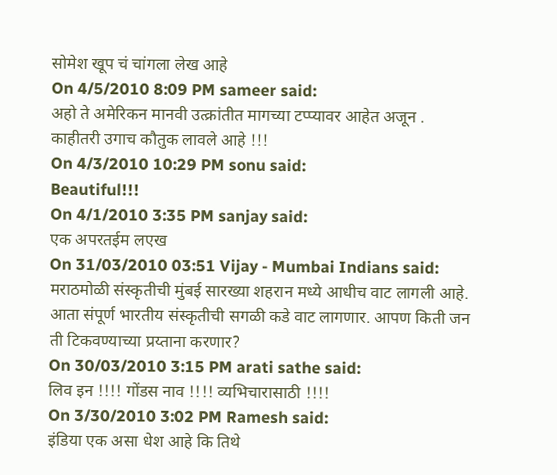सोमेश खूप चं चांगला लेख आहे
On 4/5/2010 8:09 PM sameer said:
अहो ते अमेरिकन मानवी उत्क्रांतीत मागच्या टप्प्यावर आहेत अजून . काहीतरी उगाच कौतुक लावले आहे !!!
On 4/3/2010 10:29 PM sonu said:
Beautiful!!!
On 4/1/2010 3:35 PM sanjay said:
एक अपरतईम लएख
On 31/03/2010 03:51 Vijay - Mumbai Indians said:
मराठमोळी संस्कृतीची मुंबई सारख्या शहरान मध्ये आधीच वाट लागली आहे. आता संपूर्ण भारतीय संस्कृतीची सगळी कडे वाट लागणार. आपण किती जन ती टिकवण्याच्या प्रय्ताना करणार?
On 30/03/2010 3:15 PM arati sathe said:
लिव इन !!!! गोंडस नाव !!!! व्यभिचारासाठी !!!!
On 3/30/2010 3:02 PM Ramesh said:
इंडिया एक असा धेश आहे कि तिथे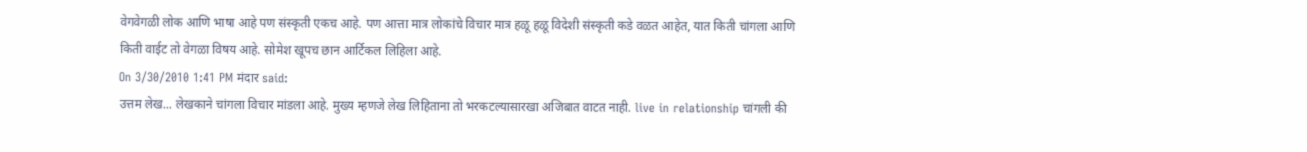वेगवेगळी लोक आणि भाषा आहे पण संस्कृती एकच आहे. पण आत्ता मात्र लोकांचे विचार मात्र हळू हळू विदेशी संस्कृती कडे वळत आहेत, यात किती चांगला आणि किती वाईट तो वेगळा विषय आहे. सोमेश खूपच छान आर्टिकल लिहिला आहे.
On 3/30/2010 1:41 PM मंदार said:
उत्तम लेख... लेखकाने चांगला विचार मांडला आहे. मुख्य म्हणजे लेख लिहिताना तो भरकटल्यासारखा अजिबात वाटत नाही. live in relationship चांगली की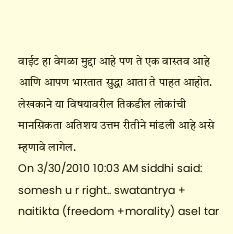वाईट हा वेगळा मुद्दा आहे पण ते एक वास्तव आहे आणि आपण भारतात सुद्धा आता ते पाहत आहोत. लेखकाने या विषयावरील तिकडील लोकांची मानसिकता अतिशय उत्तम रीतीने मांडली आहे असे म्हणावे लागेल.
On 3/30/2010 10:03 AM siddhi said:
somesh u r right.. swatantrya + naitikta (freedom +morality) asel tar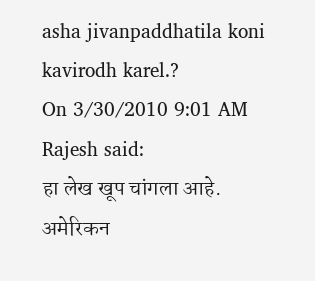asha jivanpaddhatila koni kavirodh karel.?
On 3/30/2010 9:01 AM Rajesh said:
हा लेख खूप चांगला आहे. अमेरिकन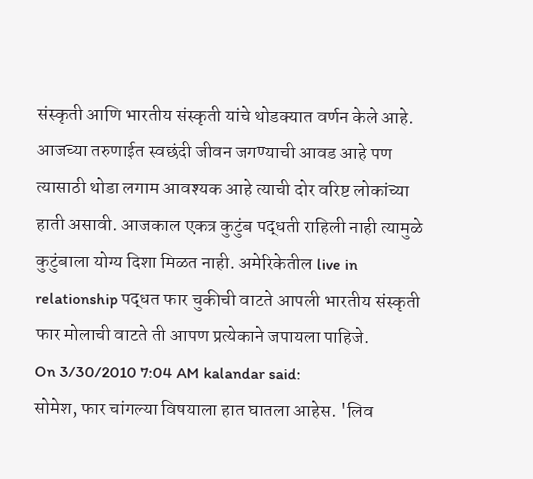संस्कृती आणि भारतीय संस्कृती यांचे थोडक्यात वर्णन केले आहे. आजच्या तरुणाईत स्वछंदी जीवन जगण्याची आवड आहे पण त्यासाठी थोडा लगाम आवश्यक आहे त्याची दोर वरिष्ट लोकांच्या हाती असावी. आजकाल एकत्र कुटुंब पद्धती राहिली नाही त्यामुळे कुटुंबाला योग्य दिशा मिळत नाही. अमेरिकेतील live in relationship पद्धत फार चुकीची वाटते आपली भारतीय संस्कृती फार मोलाची वाटते ती आपण प्रत्येकाने जपायला पाहिजे.
On 3/30/2010 7:04 AM kalandar said:
सोमेश, फार चांगल्या विषयाला हात घातला आहेस. 'लिव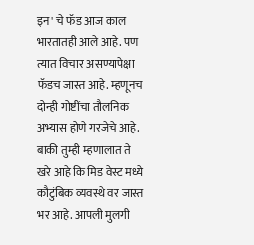इन' चे फॅड आज काल भारतातही आले आहे. पण त्यात विचार असण्यापेक्षा फॅडच जास्त आहे. म्हणूनच दोन्ही गोष्टींचा तौलनिक अभ्यास होणे गरजेचे आहे. बाकी तुम्ही म्हणालात ते खरे आहे कि मिड वेस्ट मध्ये कौटुंबिक व्यवस्थे वर जास्त भर आहे. आपली मुलगी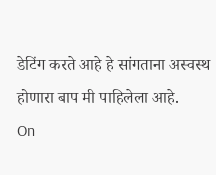डेटिंग करते आहे हे सांगताना अस्वस्थ होणारा बाप मी पाहिलेला आहे.
On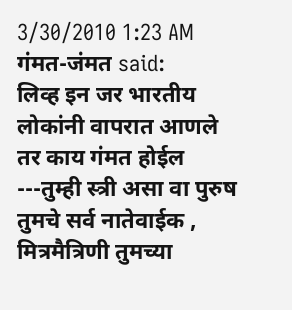3/30/2010 1:23 AM गंमत-जंमत said:
लिव्ह इन जर भारतीय लोकांनी वापरात आणले तर काय गंमत होईल ---तुम्ही स्त्री असा वा पुरुष तुमचे सर्व नातेवाईक , मित्रमैत्रिणी तुमच्या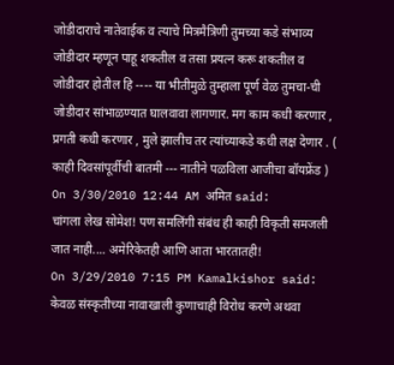जोडीदाराचे नातेवाईक व त्याचे मित्रमैत्रिणी तुमच्या कडे संभाव्य जोडीदार म्हणून पाहू शकतील व तसा प्रयत्न करू शकतील व जोडीदार होतील हि ---- या भीतीमुळे तुम्हाला पूर्ण वेळ तुमचा-ची जोडीदार सांभाळण्यात घालवावा लागणार. मग काम कधी करणार , प्रगती कधी करणार , मुले झालीच तर त्यांच्याकडे कधी लक्ष देणार . ( काही दिवसांपूर्वीची बातमी --- नातीने पळविला आजीचा बॉयफ्रेंड )
On 3/30/2010 12:44 AM अमित said:
चांगला लेख सोमेश! पण समलिंगी संबंध ही काही विकृती समजली जात नाही.... अमेरिकेतही आणि आता भारतातही!
On 3/29/2010 7:15 PM Kamalkishor said:
केवळ संस्कृतीच्या नावाखाली कुणाचाही विरोध करणे अथवा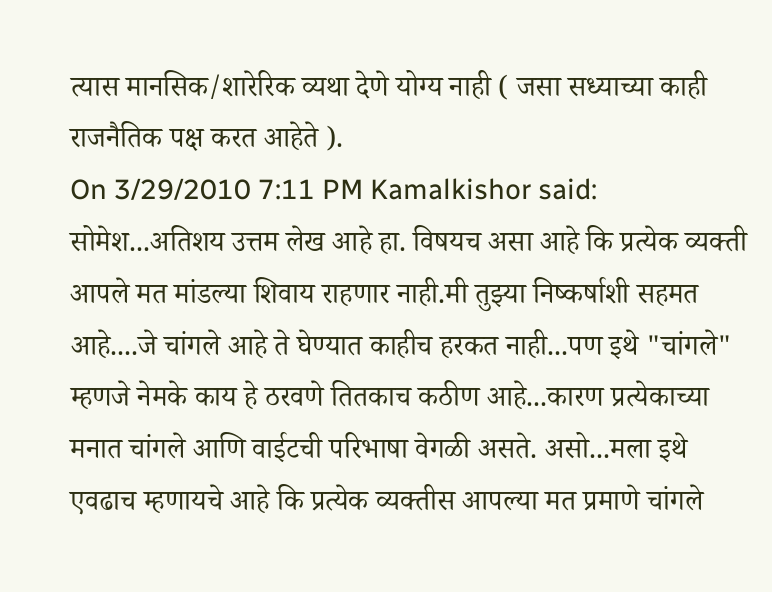त्यास मानसिक/शारेरिक व्यथा देणे योग्य नाही ( जसा सध्याच्या काही राजनैतिक पक्ष करत आहेते ).
On 3/29/2010 7:11 PM Kamalkishor said:
सोमेश...अतिशय उत्तम लेख आहे हा. विषयच असा आहे कि प्रत्येक व्यक्ती आपले मत मांडल्या शिवाय राहणार नाही.मी तुझ्या निष्कर्षाशी सहमत आहे....जे चांगले आहे ते घेण्यात काहीच हरकत नाही...पण इथे "चांगले" म्हणजे नेमके काय हे ठरवणे तितकाच कठीण आहे...कारण प्रत्येकाच्या मनात चांगले आणि वाईटची परिभाषा वेगळी असते. असो...मला इथे एवढाच म्हणायचे आहे कि प्रत्येक व्यक्तीस आपल्या मत प्रमाणे चांगले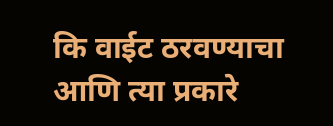कि वाईट ठरवण्याचा आणि त्या प्रकारे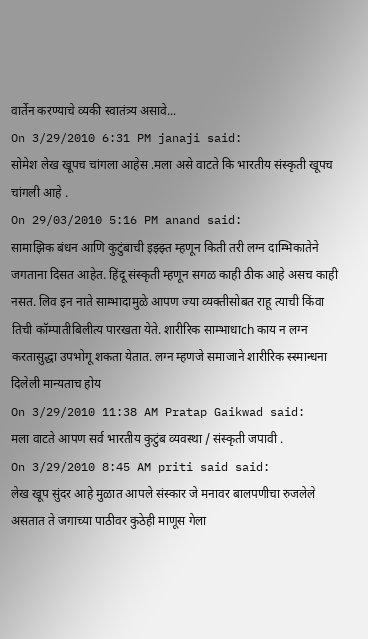वार्तेन करण्याचे व्यकी स्वातंत्र्य असावे...
On 3/29/2010 6:31 PM janaji said:
सोमेश लेख खूपच चांगला आहेस .मला असे वाटते कि भारतीय संस्कृती खूपच चांगली आहे .
On 29/03/2010 5:16 PM anand said:
सामाझिक बंधन आणि कुटुंबाची इझ्झ्त म्हणून किती तरी लग्न दाम्भिकातेने जगताना दिसत आहेत. हिंदू संस्कृती म्हणून सगळ काही ठीक आहे असच काही नसत. लिव इन नाते साम्भादामुळे आपण ज्या व्यक्तीसोबत राहू त्याची किंवा तिची कॉम्पातीबिलीत्य पारखता येते. शारीरिक साम्भाधाch काय न लग्न करतासुद्धा उपभोगू शकता येतात. लग्न म्हणजे समाजाने शारीरिक स्स्मान्धना दिलेली मान्यताच होय
On 3/29/2010 11:38 AM Pratap Gaikwad said:
मला वाटते आपण सर्व भारतीय कुटुंब व्यवस्था / संस्कृती जपावी .
On 3/29/2010 8:45 AM priti said said:
लेख खूप सुंदर आहे मुळात आपले संस्कार जे मनावर बालपणीचा रुजलेले असतात ते जगाच्या पाठीवर कुठेही माणूस गेला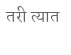तरी त्यात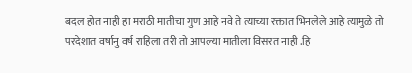बदल होत नाही हा मराठी मातीचा गुण आहे नवे ते त्याच्या रक्तात भिनलेले आहे त्यामुळे तो परदेशात वर्षानु वर्ष राहिला तरी तो आपल्या मातीला विसरत नाही .हि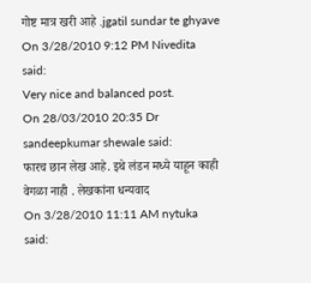गोष्ट मात्र खरी आहे .jgatil sundar te ghyave
On 3/28/2010 9:12 PM Nivedita said:
Very nice and balanced post.
On 28/03/2010 20:35 Dr sandeepkumar shewale said:
फारच छान लेख आहे. इथे लंडन मध्ये याहून काही वेगळा नाही . लेखकांना धन्यवाद
On 3/28/2010 11:11 AM nytuka said: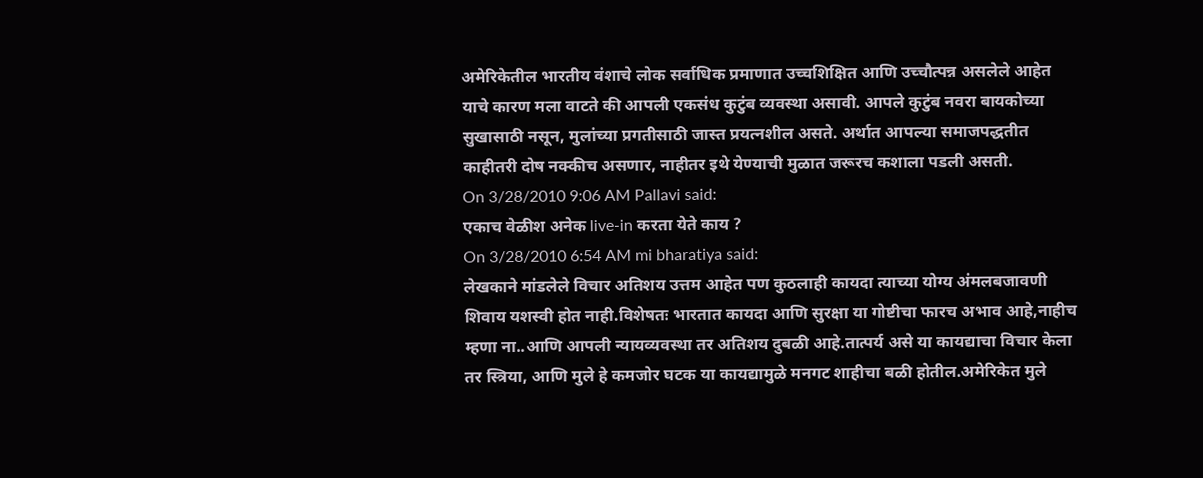अमेरिकेतील भारतीय वंशाचे लोक सर्वाधिक प्रमाणात उच्चशिक्षित आणि उच्चौत्पन्न असलेले आहेत याचे कारण मला वाटते की आपली एकसंध कुटुंब व्यवस्था असावी. आपले कुटुंब नवरा बायकोच्या सुखासाठी नसून, मुलांच्या प्रगतीसाठी जास्त प्रयत्नशील असते. अर्थात आपल्या समाजपद्धतीत काहीतरी दोष नक्कीच असणार, नाहीतर इथे येण्याची मुळात जरूरच कशाला पडली असती.
On 3/28/2010 9:06 AM Pallavi said:
एकाच वेळीश अनेक live-in करता येते काय ?
On 3/28/2010 6:54 AM mi bharatiya said:
लेखकाने मांडलेले विचार अतिशय उत्तम आहेत पण कुठलाही कायदा त्याच्या योग्य अंमलबजावणी शिवाय यशस्वी होत नाही.विशेषतः भारतात कायदा आणि सुरक्षा या गोष्टीचा फारच अभाव आहे,नाहीच म्हणा ना..आणि आपली न्यायव्यवस्था तर अतिशय दुबळी आहे.तात्पर्य असे या कायद्याचा विचार केला तर स्त्रिया, आणि मुले हे कमजोर घटक या कायद्यामुळे मनगट शाहीचा बळी होतील.अमेरिकेत मुले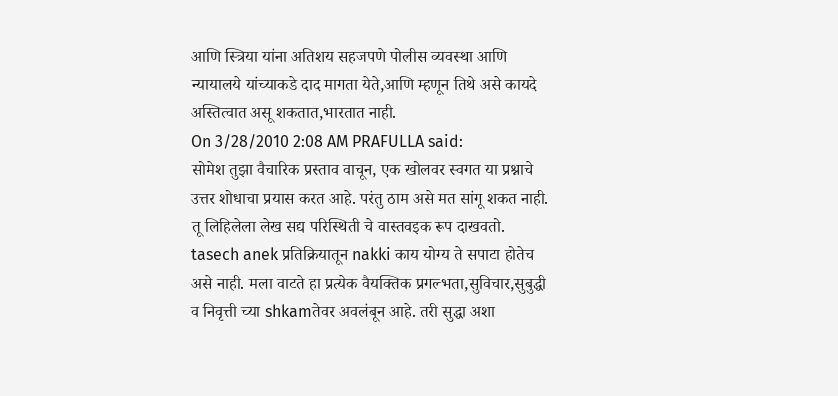आणि स्त्रिया यांना अतिशय सहजपणे पोलीस व्यवस्था आणि न्यायालये यांच्याकडे दाद मागता येते,आणि म्हणून तिथे असे कायदे अस्तित्वात असू शकतात,भारतात नाही.
On 3/28/2010 2:08 AM PRAFULLA said:
सोमेश तुझा वैचारिक प्रस्ताव वाचून, एक खोलवर स्वगत या प्रश्नाचे उत्तर शोधाचा प्रयास करत आहे. परंतु ठाम असे मत सांगू शकत नाही. तू लिहिलेला लेख सद्य परिस्थिती चे वास्तवइक रूप दाखवतो. tasech anek प्रतिक्रियातून nakki काय योग्य ते सपाटा होतेच असे नाही. मला वाटते हा प्रत्येक वैयक्तिक प्रगल्भता,सुविचार,सुबुद्धी व निवृत्ती च्या shkamतेवर अवलंबून आहे. तरी सुद्धा अशा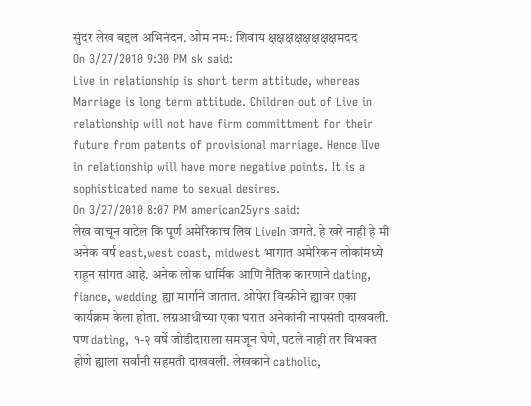सुंदर लेख बद्दल अभिनंदन. ओम नमः: शिवाय क्षक्षक्षक्षक्षक्षक्षक्षमदद
On 3/27/2010 9:30 PM sk said:
Live in relationship is short term attitude, whereas Marriage is long term attitude. Children out of Live in relationship will not have firm committment for their future from patents of provisional marriage. Hence lIve in relationship will have more negative points. It is a sophisticated name to sexual desires.
On 3/27/2010 8:07 PM american25yrs said:
लेख वाचून वाटेल कि पूर्ण अमेरिकाच लिव LiveIn जगते. हे खरे नाही हे मी अनेक वर्ष east,west coast, midwest भागात अमेरिकन लोकांमध्ये राहून सांगत आहे. अनेक लोक धार्मिक आणि नैतिक कारणाने dating, fiance, wedding ह्या मार्गाने जातात. ओपेरा विन्फ्रीने ह्यावर एका कार्यक्रम केला होता. लग्नआधीच्या एका घरात अनेकांनी नापसंती दाखवली. पण dating, १-२ वर्षे जोडीदाराला समजून घेणे, पटले नाही तर विभक्त होणे ह्याला सर्वांनी सहमती दाखवली. लेखकाने catholic,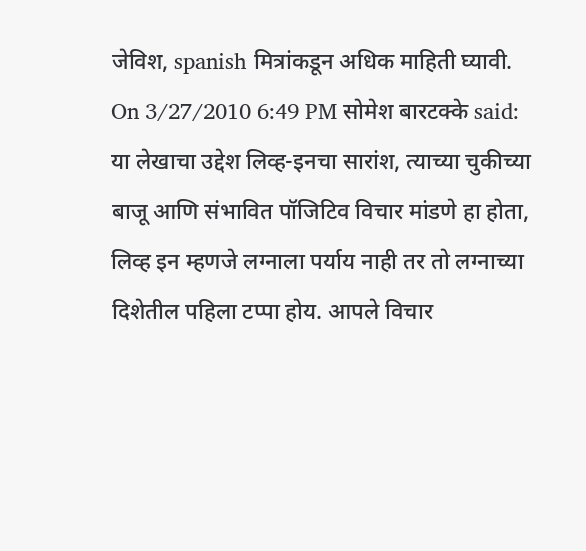जेविश, spanish मित्रांकडून अधिक माहिती घ्यावी.
On 3/27/2010 6:49 PM सोमेश बारटक्के said:
या लेखाचा उद्देश लिव्ह-इनचा सारांश, त्याच्या चुकीच्या बाजू आणि संभावित पॉजिटिव विचार मांडणे हा होता, लिव्ह इन म्हणजे लग्नाला पर्याय नाही तर तो लग्नाच्या दिशेतील पहिला टप्पा होय. आपले विचार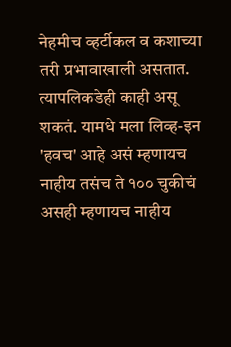नेहमीच व्हर्टीकल व कशाच्या तरी प्रभावाखाली असतात. त्यापलिकडेही काही असू शकतं. यामधे मला लिव्ह-इन 'हवच' आहे असं म्हणायच नाहीय तसंच ते १०० चुकीचं असही म्हणायच नाहीय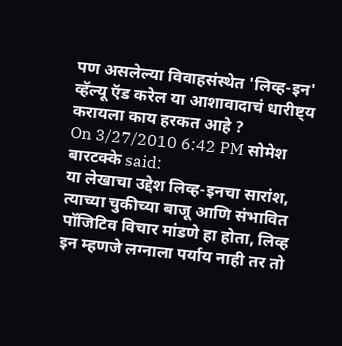पण असलेल्या विवाहसंस्थेत 'लिव्ह-इन' व्हॅल्यू ऍड करेल या आशावादाचं धारीष्ट्य करायला काय हरकत आहे ?
On 3/27/2010 6:42 PM सोमेश बारटक्के said:
या लेखाचा उद्देश लिव्ह-इनचा सारांश, त्याच्या चुकीच्या बाजू आणि संभावित पॉजिटिव विचार मांडणे हा होता, लिव्ह इन म्हणजे लग्नाला पर्याय नाही तर तो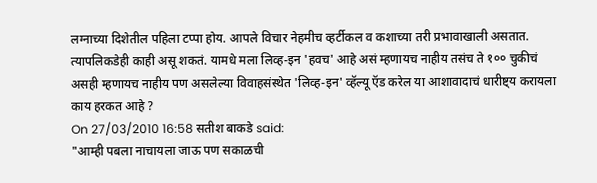लग्नाच्या दिशेतील पहिला टप्पा होय. आपले विचार नेहमीच व्हर्टीकल व कशाच्या तरी प्रभावाखाली असतात. त्यापलिकडेही काही असू शकतं. यामधे मला लिव्ह-इन 'हवच' आहे असं म्हणायच नाहीय तसंच ते १०० चुकीचं असही म्हणायच नाहीय पण असलेल्या विवाहसंस्थेत 'लिव्ह-इन' व्हॅल्यू ऍड करेल या आशावादाचं धारीष्ट्य करायला काय हरकत आहे ?
On 27/03/2010 16:58 सतीश बाकडे said:
"आम्ही पबला नाचायला जाऊ पण सकाळची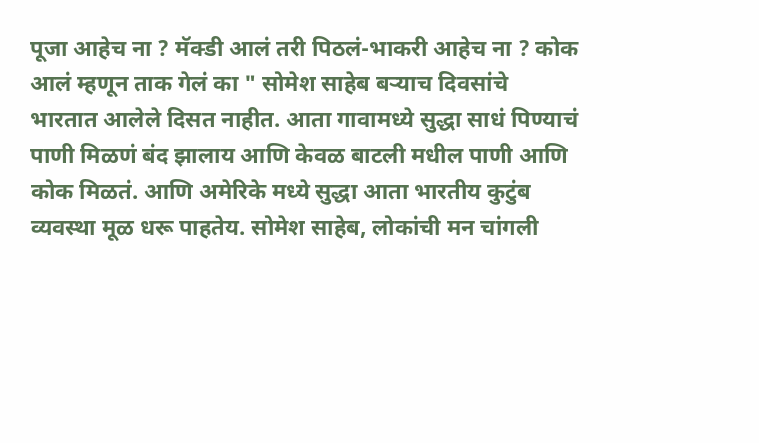पूजा आहेच ना ? मॅक्डी आलं तरी पिठलं-भाकरी आहेच ना ? कोक आलं म्हणून ताक गेलं का " सोमेश साहेब बऱ्याच दिवसांचे भारतात आलेले दिसत नाहीत. आता गावामध्ये सुद्धा साधं पिण्याचं पाणी मिळणं बंद झालाय आणि केवळ बाटली मधील पाणी आणि कोक मिळतं. आणि अमेरिके मध्ये सुद्धा आता भारतीय कुटुंब व्यवस्था मूळ धरू पाहतेय. सोमेश साहेब, लोकांची मन चांगली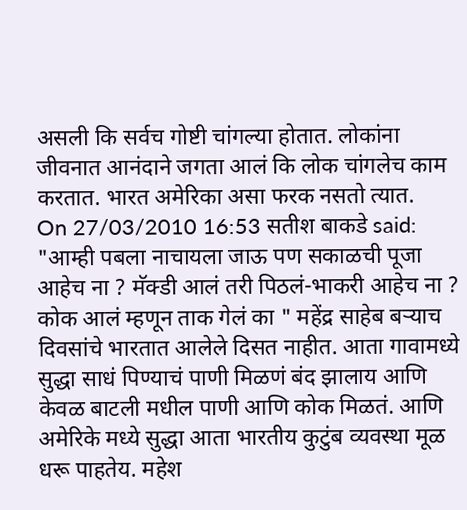असली कि सर्वच गोष्टी चांगल्या होतात. लोकांना जीवनात आनंदाने जगता आलं कि लोक चांगलेच काम करतात. भारत अमेरिका असा फरक नसतो त्यात.
On 27/03/2010 16:53 सतीश बाकडे said:
"आम्ही पबला नाचायला जाऊ पण सकाळची पूजा आहेच ना ? मॅक्डी आलं तरी पिठलं-भाकरी आहेच ना ? कोक आलं म्हणून ताक गेलं का " महेंद्र साहेब बऱ्याच दिवसांचे भारतात आलेले दिसत नाहीत. आता गावामध्ये सुद्धा साधं पिण्याचं पाणी मिळणं बंद झालाय आणि केवळ बाटली मधील पाणी आणि कोक मिळतं. आणि अमेरिके मध्ये सुद्धा आता भारतीय कुटुंब व्यवस्था मूळ धरू पाहतेय. महेश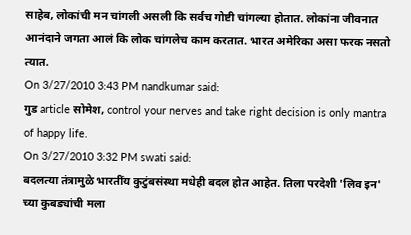साहेब, लोकांची मन चांगली असली कि सर्वच गोष्टी चांगल्या होतात. लोकांना जीवनात आनंदाने जगता आलं कि लोक चांगलेच काम करतात. भारत अमेरिका असा फरक नसतो त्यात.
On 3/27/2010 3:43 PM nandkumar said:
गुड article सोमेश, control your nerves and take right decision is only mantra of happy life.
On 3/27/2010 3:32 PM swati said:
बदलत्या तंत्रामुळे भारतींय कुटुंबसंस्था मधेही बदल होत आहेत. तिला परदेशी 'लिव इन' च्या कुबड्यांची मला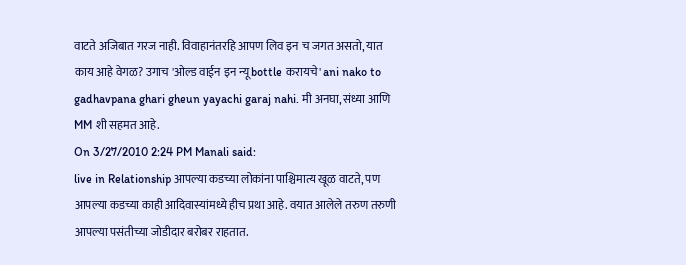वाटते अजिबात गरज नाही. विवाहानंतरहि आपण लिव इन च जगत असतो, यात काय आहे वेगळ? उगाच 'ओल्ड वाईन इन न्यू bottle करायचे' ani nako to gadhavpana ghari gheun yayachi garaj nahi. मी अनघा, संध्या आणि MM शी सहमत आहे.
On 3/27/2010 2:24 PM Manali said:
live in Relationship आपल्या कडच्या लोकांना पाश्चिमात्य खूळ वाटते, पण आपल्या कडच्या काही आदिवास्यांमध्ये हीच प्रथा आहे. वयात आलेले तरुण तरुणी आपल्या पसंतीच्या जोडीदार बरोबर राहतात.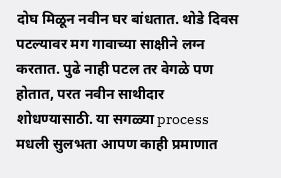दोघ मिळून नवीन घर बांधतात. थोडे दिवस पटल्यावर मग गावाच्या साक्षीने लग्न करतात. पुढे नाही पटल तर वेगळे पण होतात, परत नवीन साथीदार शोधण्यासाठी. या सगळ्या process मधली सुलभता आपण काही प्रमाणात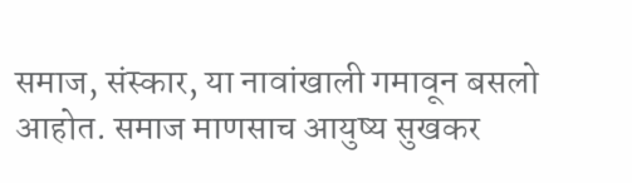समाज, संस्कार, या नावांखाली गमावून बसलो आहोत. समाज माणसाच आयुष्य सुखकर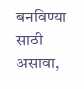बनविण्या साठी असावा,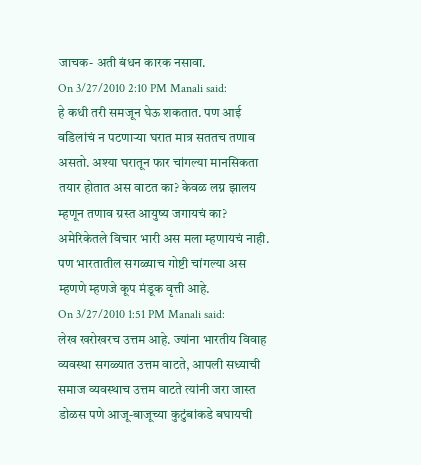जाचक- अती बंधन कारक नसावा.
On 3/27/2010 2:10 PM Manali said:
हे कधी तरी समजून घेऊ शकतात. पण आई वडिलांचं न पटणाऱ्या घरात मात्र सततच तणाव असतो. अश्या घरातून फार चांगल्या मानसिकता तयार होतात अस वाटत का? केवळ लग्न झालय म्हणून तणाव ग्रस्त आयुष्य जगायचं का? अमेरिकेतले विचार भारी अस मला म्हणायचं नाही. पण भारतातील सगळ्याच गोष्टी चांगल्या अस म्हणणे म्हणजे कूप मंडूक वृत्ती आहे.
On 3/27/2010 1:51 PM Manali said:
लेख खरोखरच उत्तम आहे. ज्यांना भारतीय विवाह व्यवस्था सगळ्यात उत्तम वाटते, आपली सध्याची समाज व्यवस्थाच उत्तम वाटते त्यांनी जरा जास्त डोळस पणे आजू-बाजूच्या कुटुंबांकडे बघायची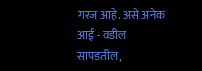गरज आहे. असे अनेक आई - वडील सापडतील,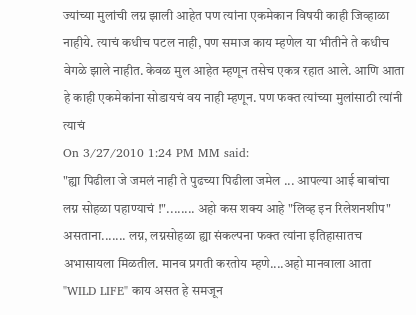ज्यांच्या मुलांची लग्न झाली आहेत पण त्यांना एकमेकान विषयी काही जिव्हाळा नाहीये. त्याचं कधीच पटल नाही, पण समाज काय म्हणेल या भीतीने ते कधीच वेगळे झाले नाहीत. केवळ मुल आहेत म्हणून तसेच एकत्र रहात आले. आणि आता हे काही एकमेकांना सोडायचं वय नाही म्हणून. पण फक्त त्यांच्या मुलांसाठी त्यांनी त्याचं
On 3/27/2010 1:24 PM MM said:
"ह्या पिढीला जे जमलं नाही ते पुढच्या पिढीला जमेल ... आपल्या आई बाबांचा लग्न सोहळा पहाण्याचं !"........ अहो कस शक्य आहे "लिव्ह इन रिलेशनशीप" असताना....... लग्न, लग्नसोहळा ह्या संकल्पना फक्त त्यांना इतिहासातच अभासायला मिळतील. मानव प्रगती करतोय म्हणे....अहो मानवाला आता "WILD LIFE" काय असत हे समजून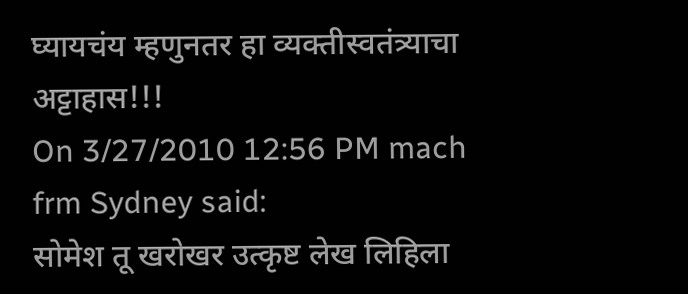घ्यायचंय म्हणुनतर हा व्यक्तीस्वतंत्र्याचा अट्टाहास!!!
On 3/27/2010 12:56 PM mach frm Sydney said:
सोमेश तू खरोखर उत्कृष्ट लेख लिहिला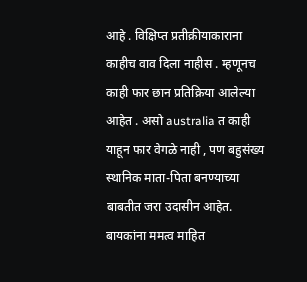आहे . विक्षिप्त प्रतीक्रीयाकाराना काहीच वाव दिला नाहीस . म्हणूनच काही फार छान प्रतिक्रिया आलेल्या आहेत . असो australia त काही याहून फार वेगळे नाही , पण बहुसंख्य स्थानिक माता-पिता बनण्याच्या बाबतीत जरा उदासीन आहेत. बायकांना ममत्व माहित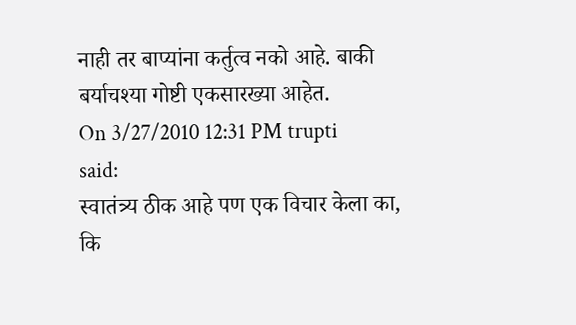नाही तर बाप्यांना कर्तुत्व नको आहे. बाकी बर्याचश्या गोष्टी एकसारख्या आहेत.
On 3/27/2010 12:31 PM trupti said:
स्वातंत्र्य ठीक आहे पण एक विचार केला का, कि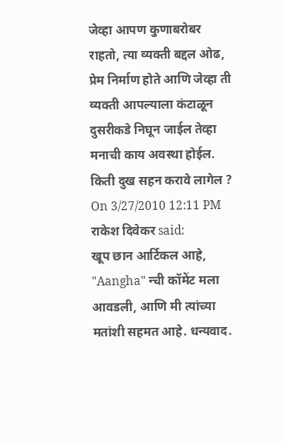जेव्हा आपण कुणाबरोबर राहतो, त्या व्यक्ती बद्दल ओढ, प्रेम निर्माण होते आणि जेव्हा ती व्यक्ती आपल्याला कंटाळून दुसरीकडे निघून जाईल तेव्हा मनाची काय अवस्था होईल. किती दुख सहन करावे लागेल ?
On 3/27/2010 12:11 PM राकेश दिवेकर said:
खूप छान आर्टिकल आहे, "Aangha" न्ची कॉमेंट मला आवडली, आणि मी त्यांच्या मतांशी सहमत आहे. धन्यवाद.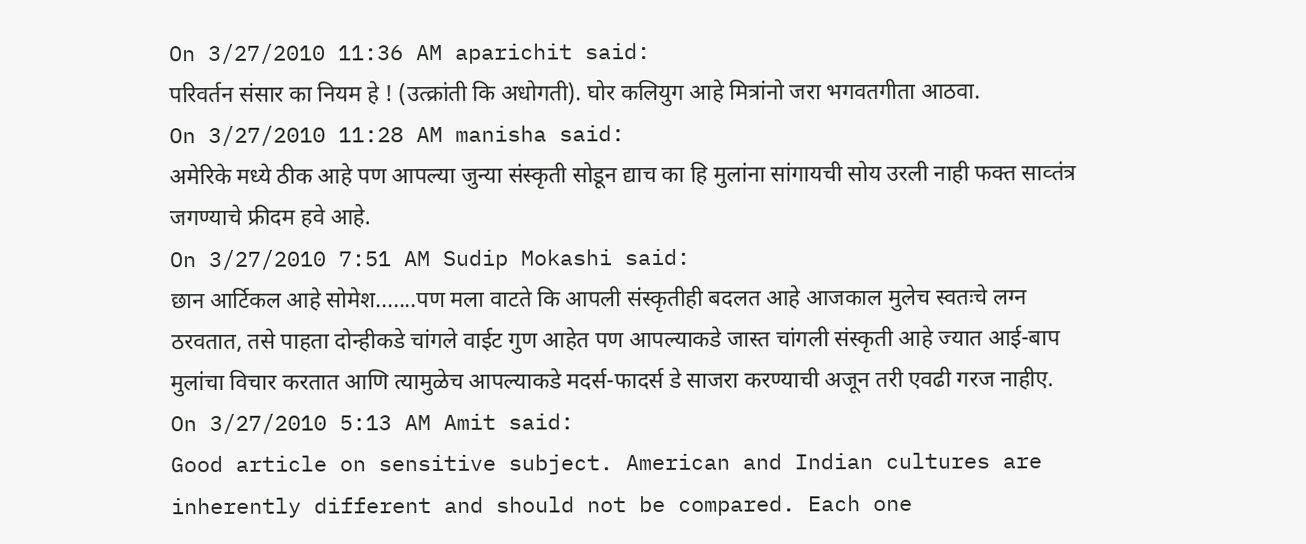On 3/27/2010 11:36 AM aparichit said:
परिवर्तन संसार का नियम हे ! (उत्क्रांती कि अधोगती). घोर कलियुग आहे मित्रांनो जरा भगवतगीता आठवा.
On 3/27/2010 11:28 AM manisha said:
अमेरिके मध्ये ठीक आहे पण आपल्या जुन्या संस्कृती सोडून द्याच का हि मुलांना सांगायची सोय उरली नाही फक्त साव्तंत्र जगण्याचे फ्रीदम हवे आहे.
On 3/27/2010 7:51 AM Sudip Mokashi said:
छान आर्टिकल आहे सोमेश.......पण मला वाटते कि आपली संस्कृतीही बदलत आहे आजकाल मुलेच स्वतःचे लग्न ठरवतात, तसे पाहता दोन्हीकडे चांगले वाईट गुण आहेत पण आपल्याकडे जास्त चांगली संस्कृती आहे ज्यात आई-बाप मुलांचा विचार करतात आणि त्यामुळेच आपल्याकडे मदर्स-फादर्स डे साजरा करण्याची अजून तरी एवढी गरज नाहीए.
On 3/27/2010 5:13 AM Amit said:
Good article on sensitive subject. American and Indian cultures are inherently different and should not be compared. Each one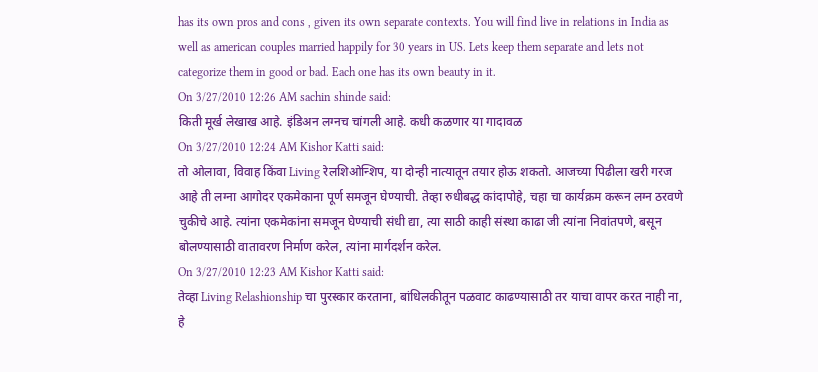has its own pros and cons , given its own separate contexts. You will find live in relations in India as well as american couples married happily for 30 years in US. Lets keep them separate and lets not categorize them in good or bad. Each one has its own beauty in it.
On 3/27/2010 12:26 AM sachin shinde said:
किती मूर्ख लेखाख आहे. इंडिअन लग्नच चांगली आहे. कधी कळणार या गादावळ
On 3/27/2010 12:24 AM Kishor Katti said:
तो ओलावा, विवाह किंवा Living रेलशिओन्शिप, या दोन्ही नात्यातून तयार होऊ शकतो. आजच्या पिढीला खरी गरज आहे ती लग्ना आगोदर एकमेकाना पूर्ण समजून घेण्याची. तेव्हा रुधीबद्ध कांदापोहे, चहा चा कार्यक्रम करून लग्न ठरवणे चुकीचे आहे. त्यांना एकमेकांना समजून घेण्याची संधी द्या, त्या साठी काही संस्था काढा जी त्यांना निवांतपणे, बसून बोलण्यासाठी वातावरण निर्माण करेल, त्यांना मार्गदर्शन करेल.
On 3/27/2010 12:23 AM Kishor Katti said:
तेव्हा Living Relashionship चा पुरस्कार करताना, बांधिलकीतून पळवाट काढण्यासाठी तर याचा वापर करत नाही ना, हे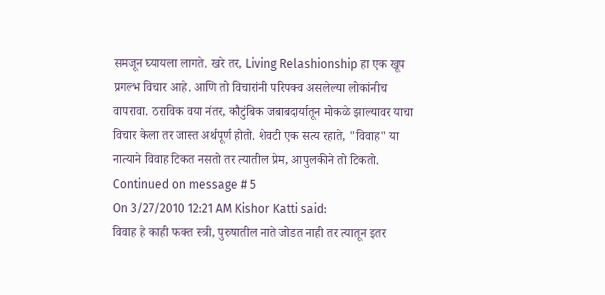समजून घ्यायला लागते. खरे तर, Living Relashionship हा एक खूप प्रगल्भ विचार आहे. आणि तो विचारांनी परिपक्व असलेल्या लोकांनीच वापरावा. ठराविक वया नंतर, कौटुंबिक जबाबदार्यातून मोकळे झाल्यावर याचा विचार केला तर जास्त अर्थपूर्ण होतो. शेवटी एक सत्य रहाते, "विवाह" या नात्याने विवाह टिकत नसतो तर त्यातील प्रेम, आपुलकीने तो टिकतो. Continued on message # 5
On 3/27/2010 12:21 AM Kishor Katti said:
विवाह हे काही फक्त स्त्री, पुरुषातील नाते जोडत नाही तर त्यातून इतर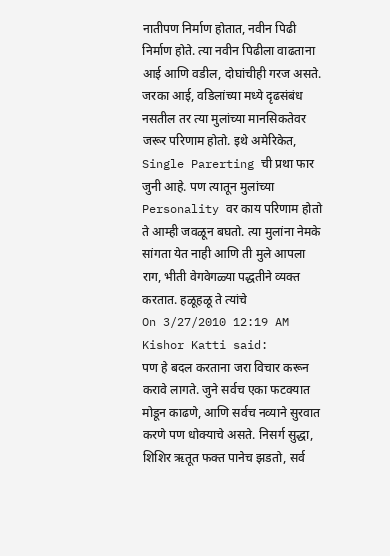नातीपण निर्माण होतात, नवीन पिढी निर्माण होते. त्या नवीन पिढीला वाढताना आई आणि वडील, दोघांचीही गरज असते. जरका आई, वडिलांच्या मध्ये दृढसंबंध नसतील तर त्या मुलांच्या मानसिकतेवर जरूर परिणाम होतो. इथे अमेरिकेत, Single Parerting ची प्रथा फार जुनी आहे. पण त्यातून मुलांच्या Personality वर काय परिणाम होतो ते आम्ही जवळून बघतो. त्या मुलांना नेमके सांगता येत नाही आणि ती मुले आपला राग, भीती वेगवेगळ्या पद्धतीने व्यक्त करतात. हळूहळू ते त्यांचे
On 3/27/2010 12:19 AM Kishor Katti said:
पण हे बदल करताना जरा विचार करून करावे लागते. जुने सर्वच एका फटक्यात मोडून काढणे, आणि सर्वच नव्याने सुरवात करणे पण धोक्याचे असते. निसर्ग सुद्धा, शिशिर ऋतूत फक्त पानेच झडतो, सर्व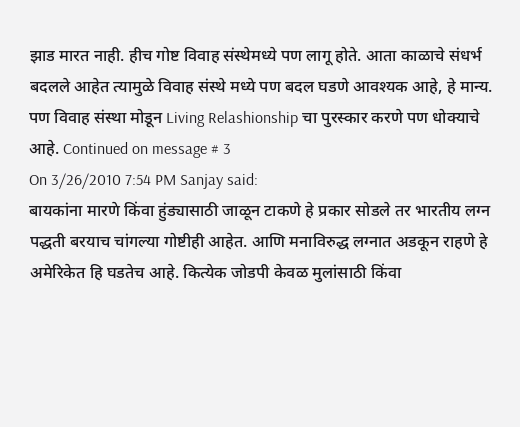झाड मारत नाही. हीच गोष्ट विवाह संस्थेमध्ये पण लागू होते. आता काळाचे संधर्भ बदलले आहेत त्यामुळे विवाह संस्थे मध्ये पण बदल घडणे आवश्यक आहे, हे मान्य. पण विवाह संस्था मोडून Living Relashionship चा पुरस्कार करणे पण धोक्याचे आहे. Continued on message # 3
On 3/26/2010 7:54 PM Sanjay said:
बायकांना मारणे किंवा हुंड्यासाठी जाळून टाकणे हे प्रकार सोडले तर भारतीय लग्न पद्धती बरयाच चांगल्या गोष्टीही आहेत. आणि मनाविरुद्ध लग्नात अडकून राहणे हे अमेरिकेत हि घडतेच आहे. कित्येक जोडपी केवळ मुलांसाठी किंवा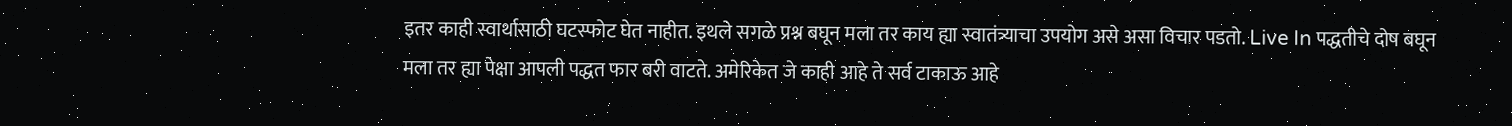इतर काही स्वार्थासाठी घटस्फोट घेत नाहीत. इथले सगळे प्रश्न बघून मला तर काय ह्या स्वातंत्र्याचा उपयोग असे असा विचार पडतो. Live In पद्धतीचे दोष बघून मला तर ह्या पेक्षा आपली पद्धत फार बरी वाटते. अमेरिकेत जे काही आहे ते सर्व टाकाऊ आहे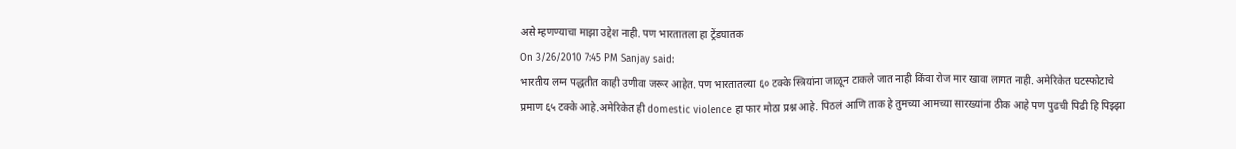असे म्हणण्याचा माझा उद्देश नाही. पण भारतातला हा ट्रेंडघातक
On 3/26/2010 7:45 PM Sanjay said:
भारतीय लग्न पद्धतीत काही उणीवा जरूर आहेत. पण भारतातल्या ६० टक्के स्त्रियांना जाळून टाकले जात नाही किंवा रोज मार खावा लागत नाही. अमेरिकेत घटस्फोटाचे प्रमाण ६५ टक्के आहे.अमेरिकेत ही domestic violence हा फार मोठा प्रश्न आहे. पिठलं आणि ताक हे तुमच्या आमच्या सारख्यांना ठीक आहे पण पुढची पिढी हि पिझ्झा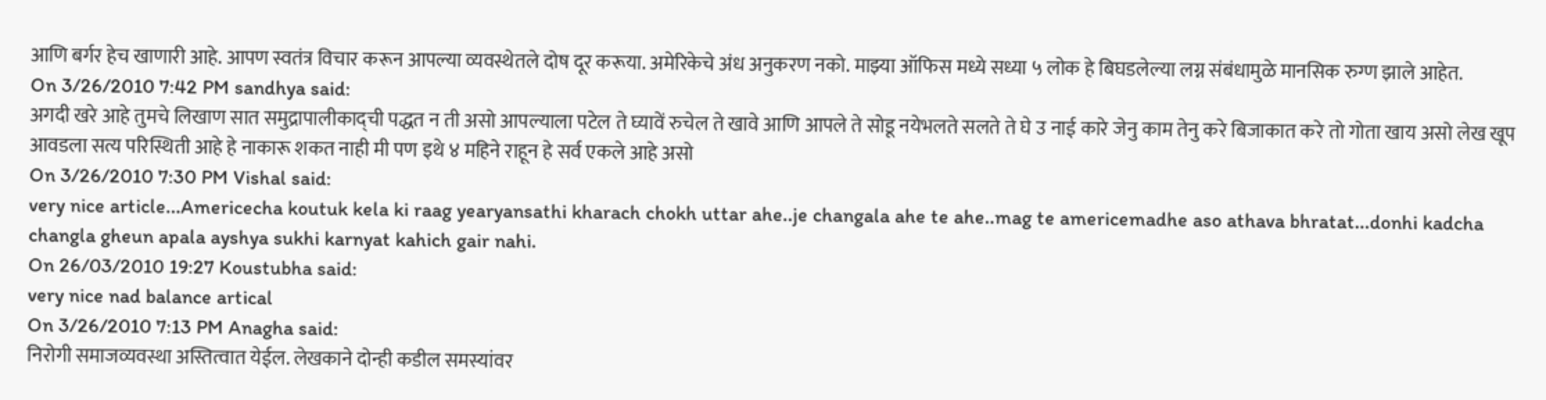आणि बर्गर हेच खाणारी आहे. आपण स्वतंत्र विचार करून आपल्या व्यवस्थेतले दोष दूर करूया. अमेरिकेचे अंध अनुकरण नको. माझ्या ऑफिस मध्ये सध्या ५ लोक हे बिघडलेल्या लग्न संबंधामुळे मानसिक रुग्ण झाले आहेत.
On 3/26/2010 7:42 PM sandhya said:
अगदी खरे आहे तुमचे लिखाण सात समुद्रापालीकाद्ची पद्धत न ती असो आपल्याला पटेल ते घ्यावें रुचेल ते खावे आणि आपले ते सोडू नयेभलते सलते ते घे उ नाई कारे जेनु काम तेनु करे बिजाकात करे तो गोता खाय असो लेख खूप आवडला सत्य परिस्थिती आहे हे नाकारू शकत नाही मी पण इथे ४ महिने राहून हे सर्व एकले आहे असो
On 3/26/2010 7:30 PM Vishal said:
very nice article...Americecha koutuk kela ki raag yearyansathi kharach chokh uttar ahe..je changala ahe te ahe..mag te americemadhe aso athava bhratat...donhi kadcha changla gheun apala ayshya sukhi karnyat kahich gair nahi.
On 26/03/2010 19:27 Koustubha said:
very nice nad balance artical
On 3/26/2010 7:13 PM Anagha said:
निरोगी समाजव्यवस्था अस्तित्वात येईल. लेखकाने दोन्ही कडील समस्यांवर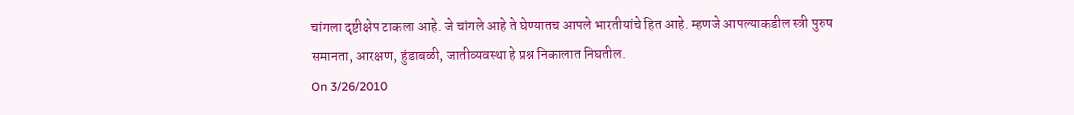चांगला दृष्टीक्षेप टाकला आहे. जे चांगले आहे ते घेण्यातच आपले भारतीयांचे हित आहे. म्हणजे आपल्याकडील स्त्री पुरुष समानता, आरक्षण, हुंडाबळी, जातीव्यवस्था हे प्रश्न निकालात निघतील.
On 3/26/2010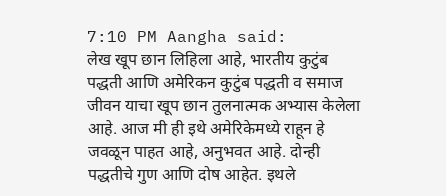7:10 PM Aangha said:
लेख खूप छान लिहिला आहे, भारतीय कुटुंब पद्धती आणि अमेरिकन कुटुंब पद्धती व समाज जीवन याचा खूप छान तुलनात्मक अभ्यास केलेला आहे. आज मी ही इथे अमेरिकेमध्ये राहून हे जवळून पाहत आहे, अनुभवत आहे. दोन्ही पद्धतीचे गुण आणि दोष आहेत. इथले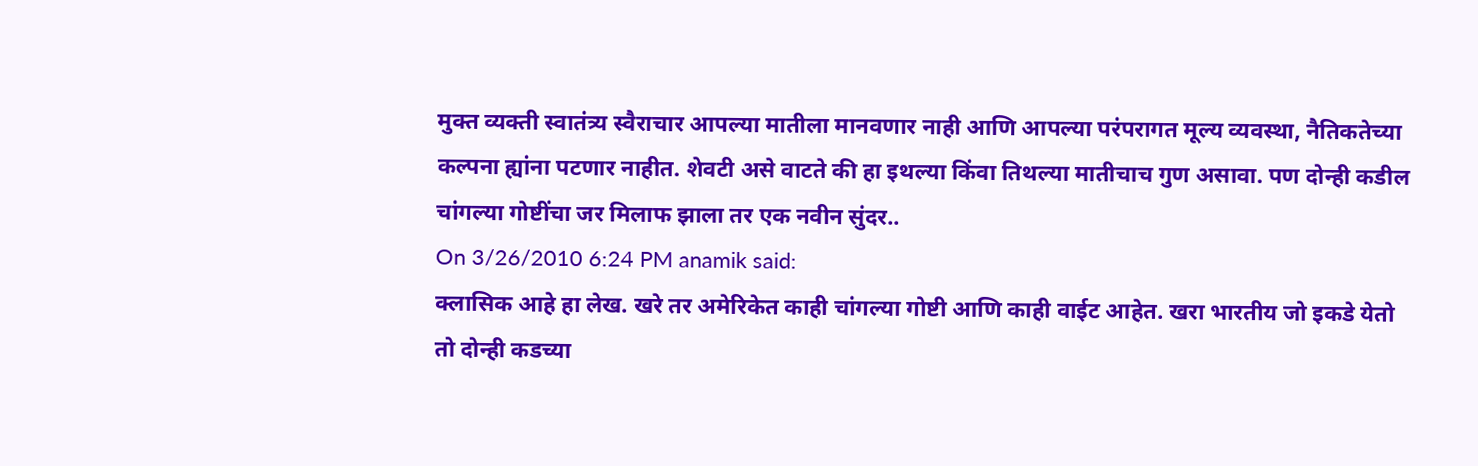मुक्त व्यक्ती स्वातंत्र्य स्वैराचार आपल्या मातीला मानवणार नाही आणि आपल्या परंपरागत मूल्य व्यवस्था, नैतिकतेच्या कल्पना ह्यांना पटणार नाहीत. शेवटी असे वाटते की हा इथल्या किंवा तिथल्या मातीचाच गुण असावा. पण दोन्ही कडील चांगल्या गोष्टींचा जर मिलाफ झाला तर एक नवीन सुंदर..
On 3/26/2010 6:24 PM anamik said:
क्लासिक आहे हा लेख. खरे तर अमेरिकेत काही चांगल्या गोष्टी आणि काही वाईट आहेत. खरा भारतीय जो इकडे येतो तो दोन्ही कडच्या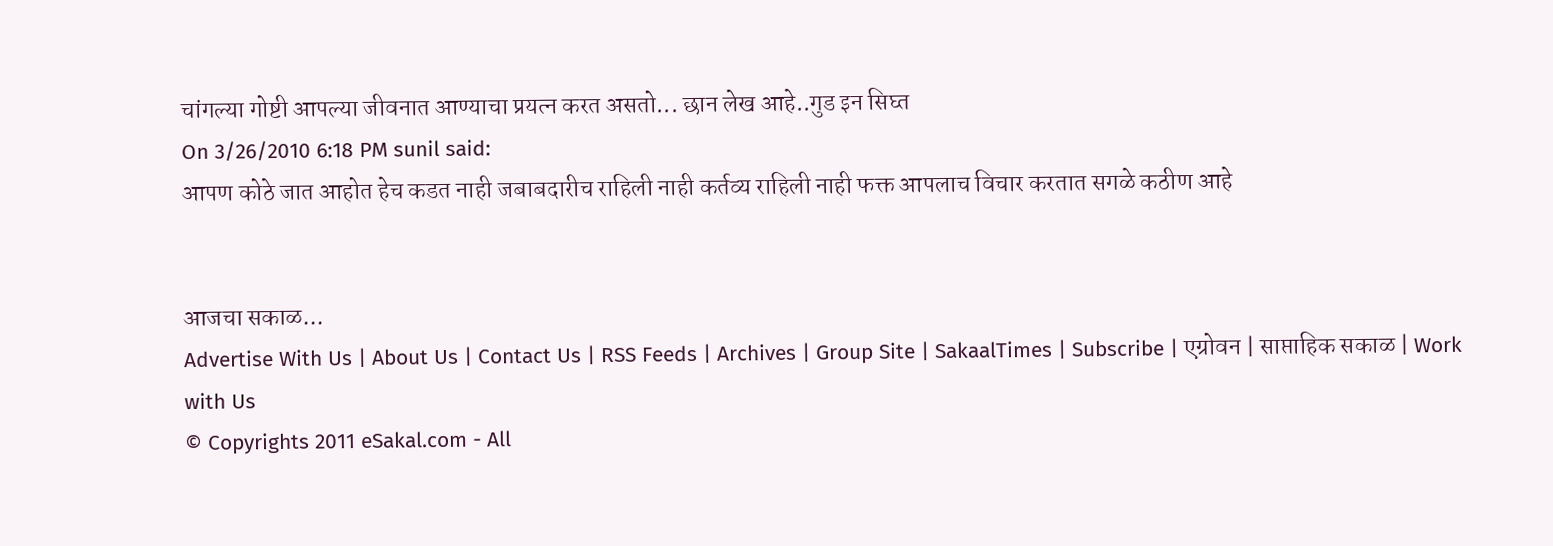चांगल्या गोष्टी आपल्या जीवनात आण्याचा प्रयत्न करत असतो... छान लेख आहे..गुड इन सिघ्त
On 3/26/2010 6:18 PM sunil said:
आपण कोठे जात आहोत हेच कडत नाही जबाबदारीच राहिली नाही कर्तव्य राहिली नाही फक्त आपलाच विचार करतात सगळे कठीण आहे


आजचा सकाळ...
Advertise With Us | About Us | Contact Us | RSS Feeds | Archives | Group Site | SakaalTimes | Subscribe | एग्रोवन | साप्ताहिक सकाळ | Work with Us
© Copyrights 2011 eSakal.com - All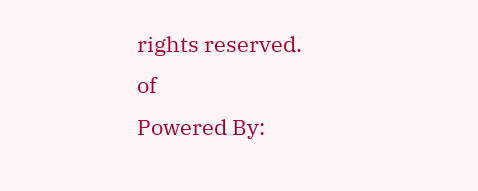rights reserved.
of
Powered By: